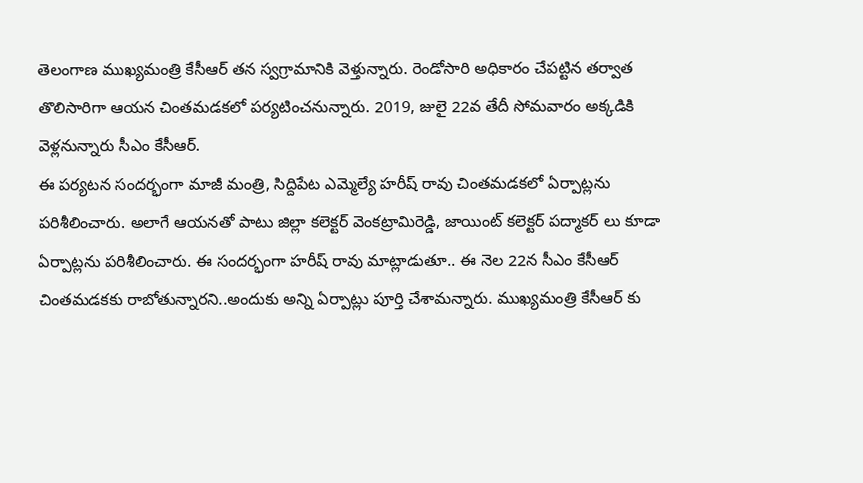తెలంగాణ ముఖ్యమంత్రి కేసీఆర్ తన స్వగ్రామానికి వెళ్తున్నారు. రెండోసారి అధికారం చేపట్టిన తర్వాత తొలిసారిగా ఆయన చింతమడకలో పర్యటించనున్నారు. 2019, జులై 22వ తేదీ సోమవారం అక్కడికి వెళ్లనున్నారు సీఎం కేసీఆర్.
ఈ పర్యటన సందర్భంగా మాజీ మంత్రి, సిద్దిపేట ఎమ్మెల్యే హరీష్ రావు చింతమడకలో ఏర్పాట్లను పరిశీలించారు. అలాగే ఆయనతో పాటు జిల్లా కలెక్టర్ వెంకట్రామిరెడ్డి, జాయింట్ కలెక్టర్ పద్మాకర్ లు కూడా ఏర్పాట్లను పరిశీలించారు. ఈ సందర్భంగా హరీష్ రావు మాట్లాడుతూ.. ఈ నెల 22న సీఎం కేసీఆర్ చింతమడకకు రాబోతున్నారని..అందుకు అన్ని ఏర్పాట్లు పూర్తి చేశామన్నారు. ముఖ్యమంత్రి కేసీఆర్ కు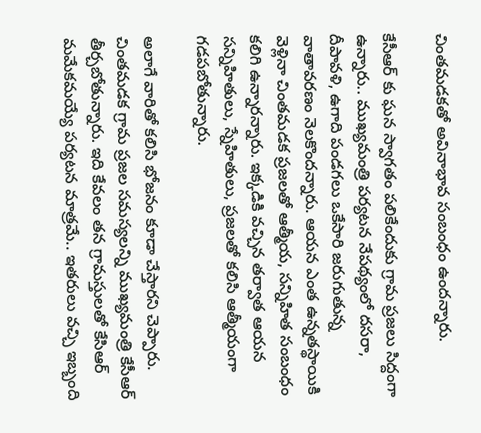చింతమడకతో అవినాభావ సంబంధం ఉందన్నారు.

కేసీఆర్ కు ఘన స్వాగతం పలికేందుకు గ్రామ ప్రజలు సిద్దంగా ఉన్నారు.. ముఖ్యమంత్రి పర్యటన నేపథ్యంలో దసరా, దీపావళి, ఉగాది పండగలు ఒకేసారి జరుగుతున్న వాతావరణం నెలకొందన్నారు. ఆయన ఎంత ఉన్నతస్థాయికి వెళ్లినా చింతమడక ప్రజలతో ఆత్మీయ, సన్నిహిత సంబంధం కలిగి ఉన్నారన్నారు. ఇక్కడికి వచ్చిన తర్వాత ఆయన సన్నిహితులు, స్నేహితులు, ప్రజలతో కలిసి ఆత్మీయంగా గడపబోతున్నారు.

అలాగే వారితో కలిసి భోజనం కూడా చేస్తారని చెప్పారు. చింతమడక గ్రామ ప్రజల సమస్యలన్ని ముఖ్యమంత్రి కేసీఆర్ తీర్చబోతున్నారు. ఇది కేవలం తన గ్రామస్తులతో కేసిఆర్ మమేకమయ్యే పర్యటన మాత్రమే.. ఇతరులు వచ్చి ఇబ్బంది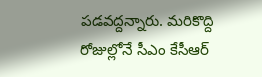పడవద్దన్నారు. మరికొద్ది రోజుల్లోనే సీఎం కేసీఆర్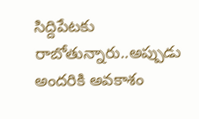సిద్దిపేటకు రాబోతున్నారు..అప్పుడు అందరికి అవకాశం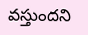వస్తుందని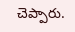చెప్పారు.